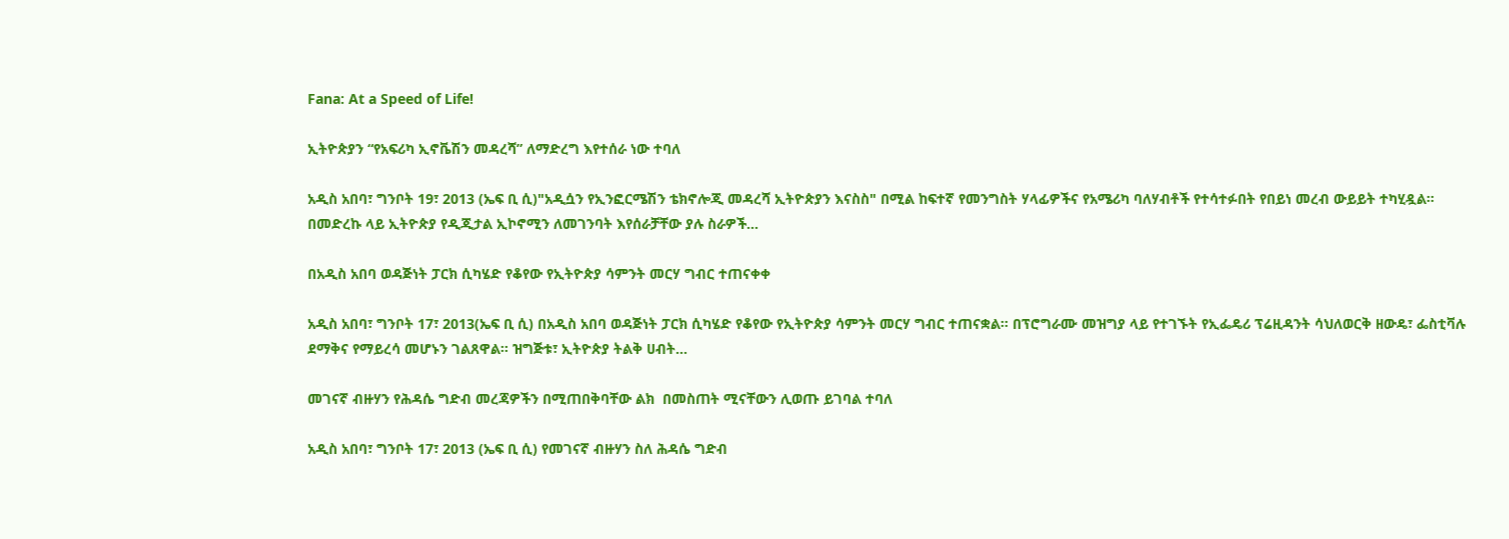Fana: At a Speed of Life!

ኢትዮጵያን “የአፍሪካ ኢኖቬሽን መዳረሻ” ለማድረግ እየተሰራ ነው ተባለ

አዲስ አበባ፣ ግንቦት 19፣ 2013 (ኤፍ ቢ ሲ)"አዲሷን የኢንፎርሜሽን ቴክኖሎጂ መዳረሻ ኢትዮጵያን እናስስ" በሚል ከፍተኛ የመንግስት ሃላፊዎችና የአሜሪካ ባለሃብቶች የተሳተፉበት የበይነ መረብ ውይይት ተካሂዷል። በመድረኩ ላይ ኢትዮጵያ የዲጂታል ኢኮኖሚን ለመገንባት እየሰራቻቸው ያሉ ስራዎች…

በአዲስ አበባ ወዳጅነት ፓርክ ሲካሄድ የቆየው የኢትዮጵያ ሳምንት መርሃ ግብር ተጠናቀቀ

አዲስ አበባ፣ ግንቦት 17፣ 2013(ኤፍ ቢ ሲ) በአዲስ አበባ ወዳጅነት ፓርክ ሲካሄድ የቆየው የኢትዮጵያ ሳምንት መርሃ ግብር ተጠናቋል፡፡ በፕሮግራሙ መዝግያ ላይ የተገኙት የኢፌዴሪ ፕሬዚዳንት ሳህለወርቅ ዘውዴ፣ ፌስቲቫሉ ደማቅና የማይረሳ መሆኑን ገልጸዋል፡፡ ዝግጅቱ፣ ኢትዮጵያ ትልቅ ሀብት…

መገናኛ ብዙሃን የሕዳሴ ግድብ መረጃዎችን በሚጠበቅባቸው ልክ  በመስጠት ሚናቸውን ሊወጡ ይገባል ተባለ

አዲስ አበባ፣ ግንቦት 17፣ 2013 (ኤፍ ቢ ሲ) የመገናኛ ብዙሃን ስለ ሕዳሴ ግድብ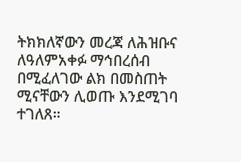ትክክለኛውን መረጃ ለሕዝቡና ለዓለምአቀፉ ማኅበረሰብ በሚፈለገው ልክ በመስጠት ሚናቸውን ሊወጡ እንደሚገባ ተገለጸ።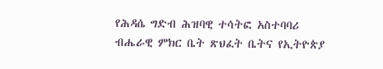የሕዳሴ ግድብ ሕዝባዊ ተሳትፎ አስተባባሪ ብሔራዊ ምክር ቤት ጽህፈት ቤትና የኢትዮጵያ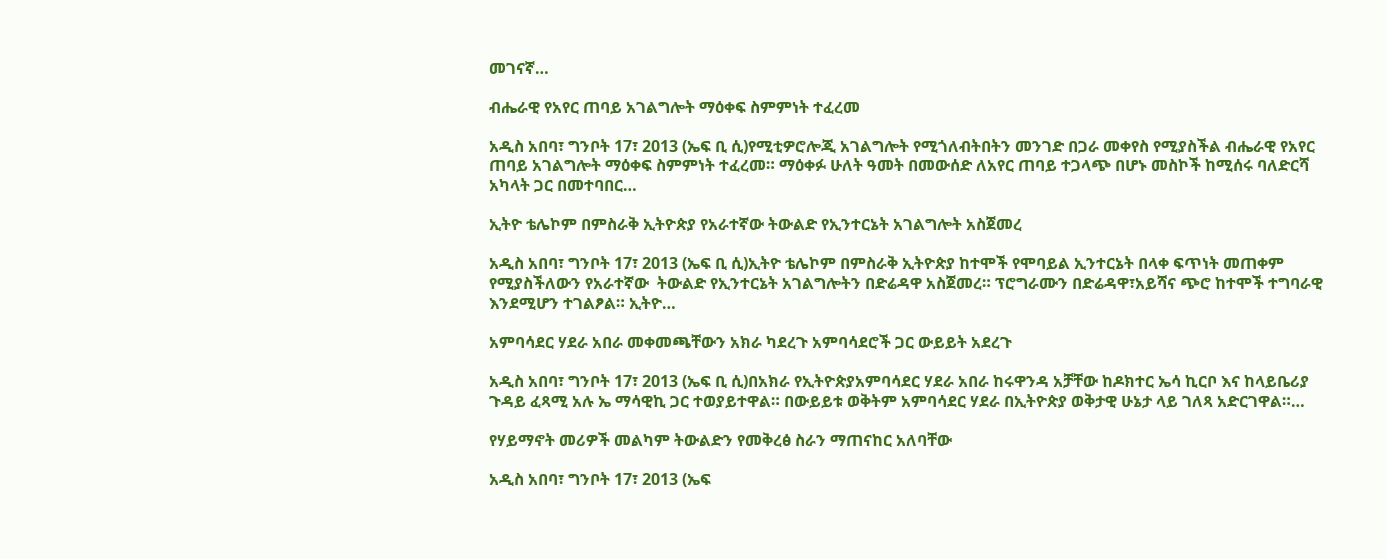መገናኛ…

ብሔራዊ የአየር ጠባይ አገልግሎት ማዕቀፍ ስምምነት ተፈረመ

አዲስ አበባ፣ ግንቦት 17፣ 2013 (ኤፍ ቢ ሲ)የሚቲዎሮሎጂ አገልግሎት የሚጎለብትበትን መንገድ በጋራ መቀየስ የሚያስችል ብሔራዊ የአየር ጠባይ አገልግሎት ማዕቀፍ ስምምነት ተፈረመ። ማዕቀፉ ሁለት ዓመት በመውሰድ ለአየር ጠባይ ተጋላጭ በሆኑ መስኮች ከሚሰሩ ባለድርሻ አካላት ጋር በመተባበር…

ኢትዮ ቴሌኮም በምስራቅ ኢትዮጵያ የአራተኛው ትውልድ የኢንተርኔት አገልግሎት አስጀመረ

አዲስ አበባ፣ ግንቦት 17፣ 2013 (ኤፍ ቢ ሲ)ኢትዮ ቴሌኮም በምስራቅ ኢትዮጵያ ከተሞች የሞባይል ኢንተርኔት በላቀ ፍጥነት መጠቀም የሚያስችለውን የአራተኛው  ትውልድ የኢንተርኔት አገልግሎትን በድሬዳዋ አስጀመረ። ፕሮግራሙን በድሬዳዋ፣አይሻና ጭሮ ከተሞች ተግባራዊ እንደሚሆን ተገልፆል። ኢትዮ…

አምባሳደር ሃደራ አበራ መቀመጫቸውን አክራ ካደረጉ አምባሳደሮች ጋር ውይይት አደረጉ

አዲስ አበባ፣ ግንቦት 17፣ 2013 (ኤፍ ቢ ሲ)በአክራ የኢትዮጵያአምባሳደር ሃደራ አበራ ከሩዋንዳ አቻቸው ከዶክተር ኤሳ ኪርቦ እና ከላይቤሪያ ጉዳይ ፈጻሚ አሉ ኤ ማሳዊኪ ጋር ተወያይተዋል። በውይይቱ ወቅትም አምባሳደር ሃደራ በኢትዮጵያ ወቅታዊ ሁኔታ ላይ ገለጻ አድርገዋል።…

የሃይማኖት መሪዎች መልካም ትውልድን የመቅረፅ ስራን ማጠናከር አለባቸው

አዲስ አበባ፣ ግንቦት 17፣ 2013 (ኤፍ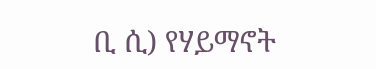ቢ ሲ) የሃይማኖት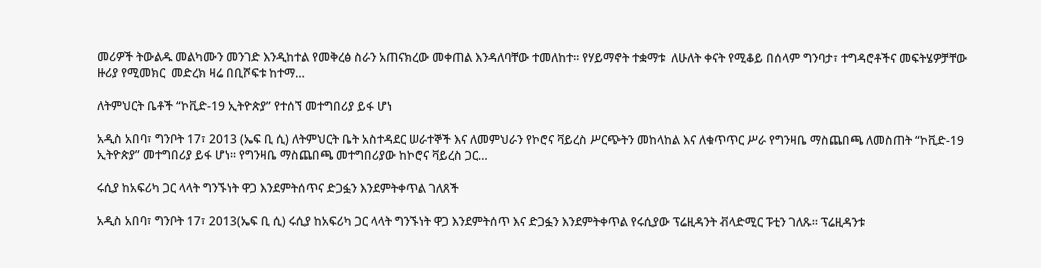መሪዎች ትውልዱ መልካሙን መንገድ እንዲከተል የመቅረፅ ስራን አጠናክረው መቀጠል እንዳለባቸው ተመለከተ። የሃይማኖት ተቋማቱ  ለሁለት ቀናት የሚቆይ በሰላም ግንባታ፣ ተግዳሮቶችና መፍትሄዎቻቸው ዙሪያ የሚመክር  መድረክ ዛሬ በቢሾፍቱ ከተማ…

ለትምህርት ቤቶች “ኮቪድ-19 ኢትዮጵያ” የተሰኘ መተግበሪያ ይፋ ሆነ

አዲስ አበባ፣ ግንቦት 17፣ 2013 (ኤፍ ቢ ሲ) ለትምህርት ቤት አስተዳደር ሠራተኞች እና ለመምህራን የኮሮና ቫይረስ ሥርጭትን መከላከል እና ለቁጥጥር ሥራ የግንዛቤ ማስጨበጫ ለመስጠት “ኮቪድ-19 ኢትዮጵያ” መተግበሪያ ይፋ ሆነ። የግንዛቤ ማስጨበጫ መተግበሪያው ከኮሮና ቫይረስ ጋር…

ሩሲያ ከአፍሪካ ጋር ላላት ግንኙነት ዋጋ እንደምትሰጥና ድጋፏን እንደምትቀጥል ገለጸች

አዲስ አበባ፣ ግንቦት 17፣ 2013(ኤፍ ቢ ሲ) ሩሲያ ከአፍሪካ ጋር ላላት ግንኙነት ዋጋ እንደምትሰጥ እና ድጋፏን እንደምትቀጥል የሩሲያው ፕሬዚዳንት ቭላድሚር ፑቲን ገለጹ። ፕሬዚዳንቱ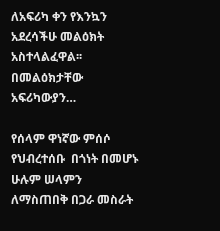ለአፍሪካ ቀን የእንኳን አደረሳችሁ መልዕክት አስተላልፈዋል፡፡ በመልዕክታቸው አፍሪካውያን…

የሰላም ዋነኛው ምሰሶ የህብረተሰቡ  በጎነት በመሆኑ ሁሉም ሠላምን ለማስጠበቅ በጋራ መስራት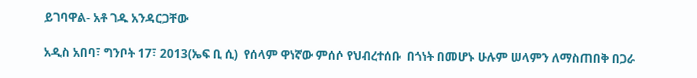ይገባዋል- አቶ ገዱ አንዳርጋቸው

አዲስ አበባ፣ ግንቦት 17፣ 2013(ኤፍ ቢ ሲ)  የሰላም ዋነኛው ምሰሶ የህብረተሰቡ  በጎነት በመሆኑ ሁሉም ሠላምን ለማስጠበቅ በጋራ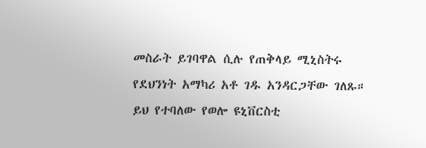መስራት ይገባዋል ሲሉ የጠቅላይ ሚኒስትሩ የደህንነት አማካሪ አቶ ገዱ አንዳርጋቸው ገለጹ። ይህ የተባለው የወሎ ዩኒቨርስቲ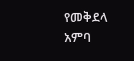የመቅደላ አምባ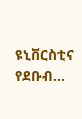ዩኒቨርስቲና የደቡብ…